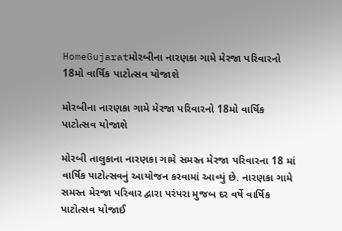HomeGujaratમોરબીના નારણકા ગામે મેરજા પરિવારનો 18મો વાર્ષિક પાટોત્સવ યોજાશે

મોરબીના નારણકા ગામે મેરજા પરિવારનો 18મો વાર્ષિક પાટોત્સવ યોજાશે

મોરબી તાલુકાના નારણકા ગામે સમસ્ત મેરજા પરિવારના 18 માં વાર્ષિક પાટોત્સવનું આયોજન કરવામાં આવ્યું છે. નારણકા ગામે સમસ્ત મેરજા પરિવાર દ્વારા પરંપરા મુજબ દર વર્ષે વાર્ષિક પાટોત્સવ યોજાઈ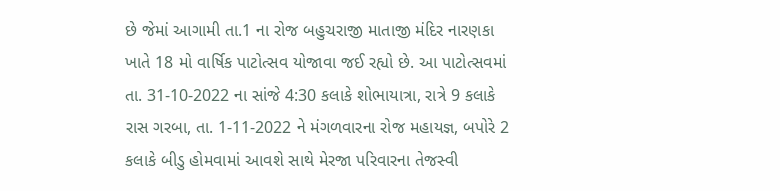છે જેમાં આગામી તા.1 ના રોજ બહુચરાજી માતાજી મંદિર નારણકા ખાતે 18 મો વાર્ષિક પાટોત્સવ યોજાવા જઈ રહ્યો છે. આ પાટોત્સવમાં તા. 31-10-2022 ના સાંજે 4:30 કલાકે શોભાયાત્રા, રાત્રે 9 કલાકે રાસ ગરબા, તા. 1-11-2022 ને મંગળવારના રોજ મહાયજ્ઞ, બપોરે 2 કલાકે બીડુ હોમવામાં આવશે સાથે મેરજા પરિવારના તેજસ્વી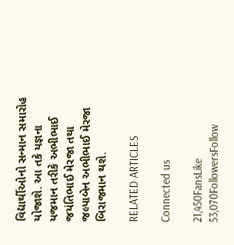વિદ્યાર્થીઓનો સન્માન સમારોહ યોજાશે. આ તકે યજ્ઞના યજમાન તરીકે અભીભાઈ જયંતિભાઈ મેરજા તથા જલ્પાબેન અભીભાઈ મેરજા બિરાજમાન થશે.

RELATED ARTICLES

Connected us

21,450FansLike
53,070FollowersFollow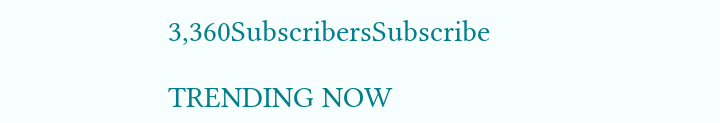3,360SubscribersSubscribe

TRENDING NOW